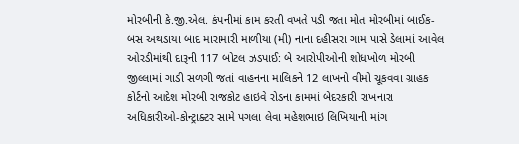મોરબીની કે.જી.એલ. કંપનીમાં કામ કરતી વખતે પડી જતા મોત મોરબીમાં બાઈક-બસ અથડાયા બાદ મારામારી માળીયા (મી) નાના દહીસરા ગામ પાસે ડેલામાં આવેલ ઓરડીમાંથી દારૂની 117 બોટલ ઝડપાઈ: બે આરોપીઓની શોધખોળ મોરબી જીલ્લામાં ગાડી સળગી જતાં વાહનના માલિકને 12 લાખનો વીમો ચૂકવવા ગ્રાહક કોર્ટનો આદેશ મોરબી રાજકોટ હાઇવે રોડના કામમાં બેદરકારી રાખનારા અધિકારીઓ-કોન્ટ્રાક્ટર સામે પગલા લેવા મહેશભાઇ લિખિયાની માંગ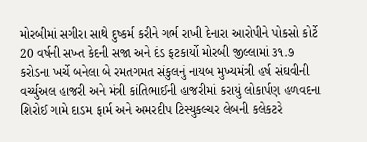મોરબીમાં સગીરા સાથે દુષ્કર્મ કરીને ગર્ભ રાખી દેનારા આરોપીને પોકસો કોર્ટે 20 વર્ષની સખ્ત કેદની સજા અને દંડ ફટકાર્યો મોરબી જીલ્લામાં ૩૧.૭ કરોડના ખર્ચે બનેલા બે રમતગમત સંકુલનું નાયબ મુખ્યમંત્રી હર્ષ સંઘવીની વર્ચ્યુઅલ હાજરી અને મંત્રી કાંતિભાઈની હાજરીમાં કરાયું લોકાર્પણ હળવદના શિરોઈ ગામે દાડમ ફાર્મ અને અમરદીપ ટિસ્યુકલ્ચર લેબની કલેકટરે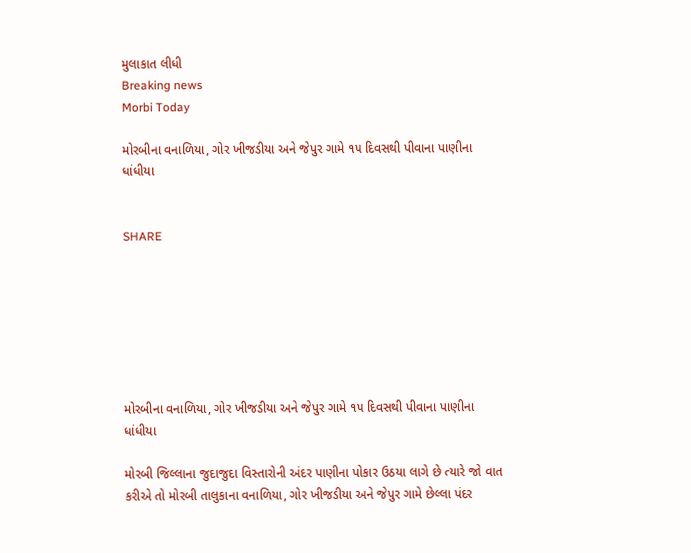મુલાકાત લીધી
Breaking news
Morbi Today

મોરબીના વનાળિયા, ગોર ખીજડીયા અને જેપુર ગામે ૧૫ દિવસથી પીવાના પાણીના ધાંધીયા


SHARE







મોરબીના વનાળિયા, ગોર ખીજડીયા અને જેપુર ગામે ૧૫ દિવસથી પીવાના પાણીના ધાંધીયા

મોરબી જિલ્લાના જુદાજુદા વિસ્તારોની અંદર પાણીના પોકાર ઉઠયા લાગે છે ત્યારે જો વાત કરીએ તો મોરબી તાલુકાના વનાળિયા, ગોર ખીજડીયા અને જેપુર ગામે છેલ્લા પંદર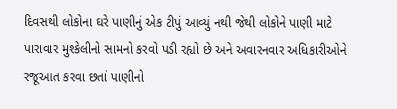દિવસથી લોકોના ઘરે પાણીનું એક ટીપું આવ્યું નથી જેથી લોકોને પાણી માટે પારાવાર મુશ્કેલીનો સામનો કરવો પડી રહ્યો છે અને અવારનવાર અધિકારીઓને રજૂઆત કરવા છતાં પાણીનો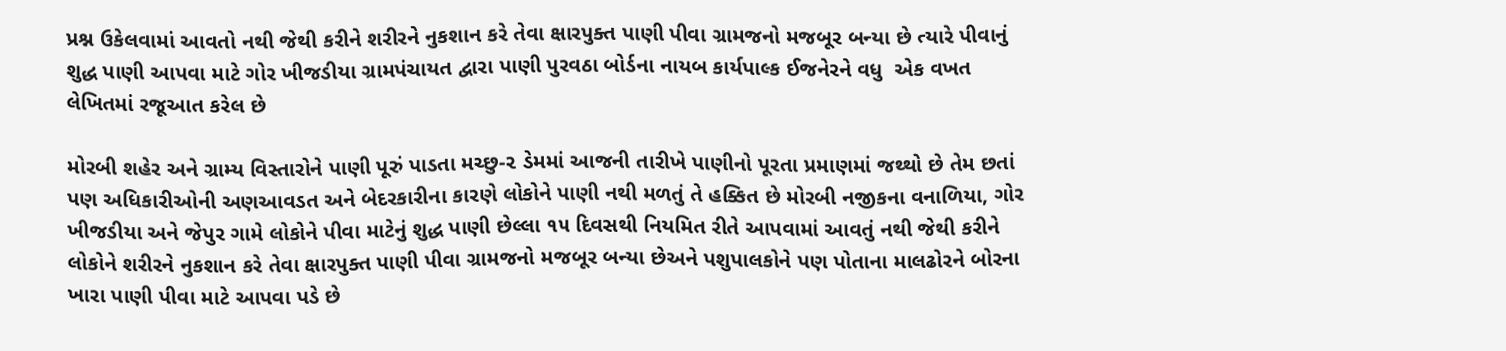પ્રશ્ન ઉકેલવામાં આવતો નથી જેથી કરીને શરીરને નુકશાન કરે તેવા ક્ષારપુક્ત પાણી પીવા ગ્રામજનો મજબૂર બન્યા છે ત્યારે પીવાનું શુદ્ધ પાણી આપવા માટે ગોર ખીજડીયા ગ્રામપંચાયત દ્વારા પાણી પુરવઠા બોર્ડના નાયબ કાર્યપાલ્ક ઈજનેરને વધુ  એક વખત લેખિતમાં રજૂઆત કરેલ છે

મોરબી શહેર અને ગ્રામ્ય વિસ્તારોને પાણી પૂરું પાડતા મચ્છુ-૨ ડેમમાં આજની તારીખે પાણીનો પૂરતા પ્રમાણમાં જથ્થો છે તેમ છતાં પણ અધિકારીઓની અણઆવડત અને બેદરકારીના કારણે લોકોને પાણી નથી મળતું તે હક્કિત છે મોરબી નજીકના વનાળિયા, ગોર ખીજડીયા અને જેપુર ગામે લોકોને પીવા માટેનું શુદ્ધ પાણી છેલ્લા ૧૫ દિવસથી નિયમિત રીતે આપવામાં આવતું નથી જેથી કરીને લોકોને શરીરને નુકશાન કરે તેવા ક્ષારપુક્ત પાણી પીવા ગ્રામજનો મજબૂર બન્યા છેઅને પશુપાલકોને પણ પોતાના માલઢોરને બોરના ખારા પાણી પીવા માટે આપવા પડે છે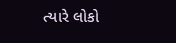ત્યારે લોકો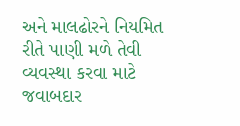અને માલઢોરને નિયમિત રીતે પાણી મળે તેવી વ્યવસ્થા કરવા માટે જવાબદાર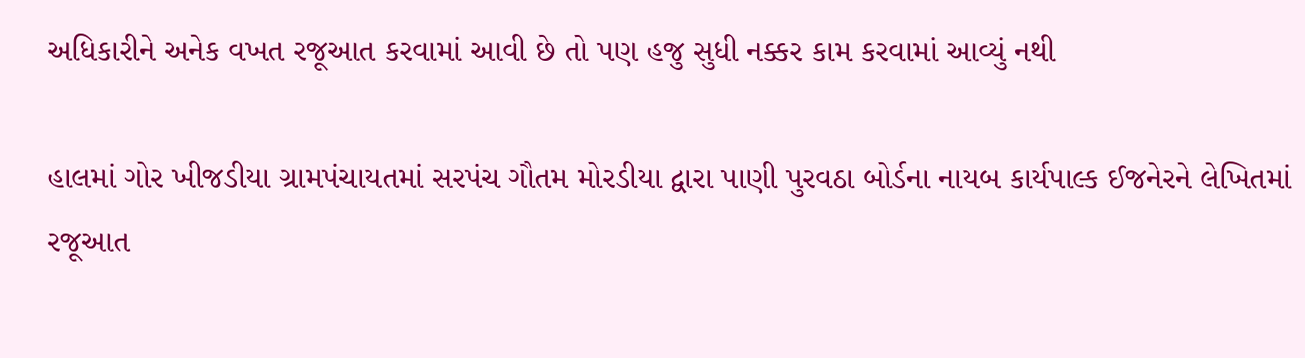અધિકારીને અનેક વખત રજૂઆત કરવામાં આવી છે તો પણ હજુ સુધી નક્કર કામ કરવામાં આવ્યું નથી

હાલમાં ગોર ખીજડીયા ગ્રામપંચાયતમાં સરપંચ ગૌતમ મોરડીયા દ્વારા પાણી પુરવઠા બોર્ડના નાયબ કાર્યપાલ્ક ઈજનેરને લેખિતમાં રજૂઆત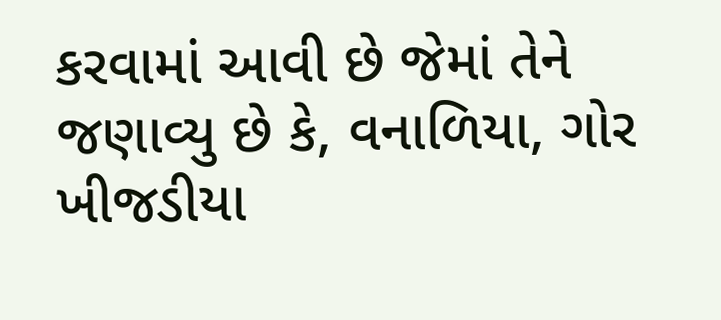કરવામાં આવી છે જેમાં તેને જણાવ્યુ છે કે, વનાળિયા, ગોર ખીજડીયા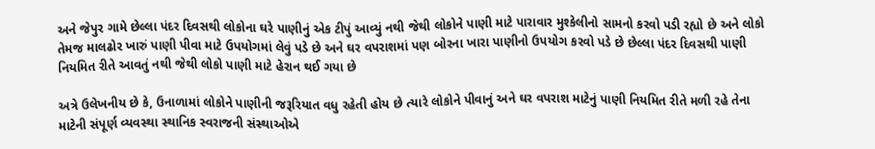અને જેપુર ગામે છેલ્લા પંદર દિવસથી લોકોના ઘરે પાણીનું એક ટીપું આવ્યું નથી જેથી લોકોને પાણી માટે પારાવાર મુશ્કેલીનો સામનો કરવો પડી રહ્યો છે અને લોકો તેમજ માલઢોર ખારું પાણી પીવા માટે ઉપયોગમાં લેવું પડે છે અને ઘર વપરાશમાં પણ બોરના ખારા પાણીનો ઉપયોગ કરવો પડે છે છેલ્લા પંદર દિવસથી પાણી નિયમિત રીતે આવતું નથી જેથી લોકો પાણી માટે હેરાન થઈ ગયા છે

અત્રે ઉલેખનીય છે કે, ઉનાળામાં લોકોને પાણીની જરૂરિયાત વધુ રહેતી હોય છે ત્યારે લોકોને પીવાનું અને ઘર વપરાશ માટેનું પાણી નિયમિત રીતે મળી રહે તેના માટેની સંપૂર્ણ વ્યવસ્થા સ્થાનિક સ્વરાજની સંસ્થાઓએ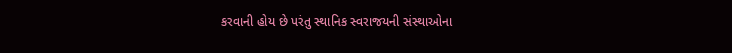કરવાની હોય છે પરંતુ સ્થાનિક સ્વરાજયની સંસ્થાઓના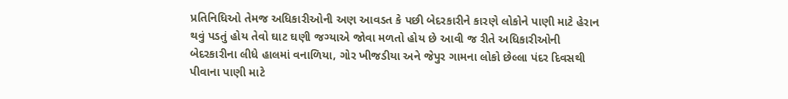પ્રતિનિધિઓ તેમજ અધિકારીઓની અણ આવડત કે પછી બેદરકારીને કારણે લોકોને પાણી માટે હેરાન થવું પડતું હોય તેવો ઘાટ ઘણી જગ્યાએ જોવા મળતો હોય છે આવી જ રીતે અધિકારીઓની બેદરકારીના લીધે હાલમાં વનાળિયા, ગોર ખીજડીયા અને જેપુર ગામના લોકો છેલ્લા પંદર દિવસથી પીવાના પાણી માટે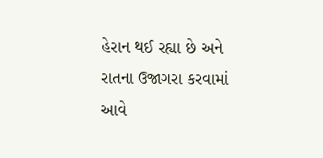હેરાન થઈ રહ્યા છે અને રાતના ઉજાગરા કરવામાં આવે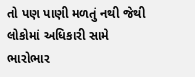તો પણ પાણી મળતું નથી જેથી લોકોમાં અધિકારી સામે ભારોભાર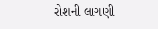રોશની લાગણી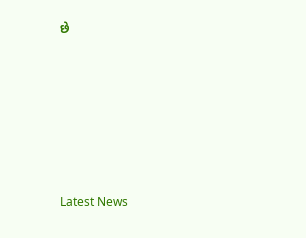છે






Latest News